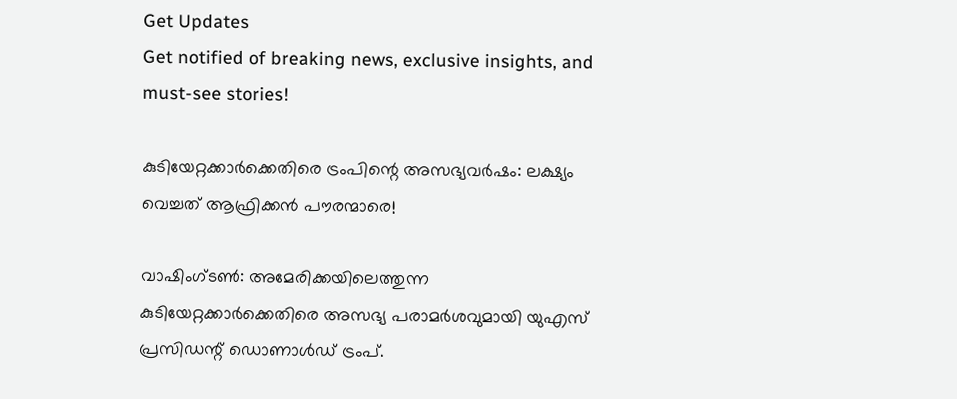Get Updates
Get notified of breaking news, exclusive insights, and must-see stories!

കുടിയേറ്റക്കാര്‍ക്കെതിരെ ട്രംപിന്റെ അസഭ്യവര്‍ഷം: ലക്ഷ്യം വെച്ചത് ആഫ്രിക്കന്‍ പൗരന്മാരെ!

വാഷിംഗ്ടണ്‍: അമേരിക്കയിലെത്തുന്ന കുടിയേറ്റക്കാര്‍ക്കെതിരെ അസഭ്യ പരാമര്‍ശവുമായി യുഎസ് പ്രസിഡന്റ് ഡൊണാള്‍ഡ് ട്രംപ്.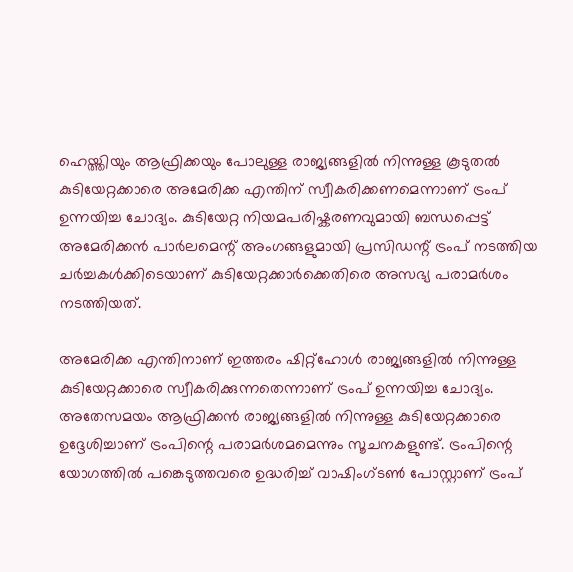ഹെയ്ത്തിയും ആഫ്രിക്കയും പോലുള്ള രാജ്യങ്ങളില്‍ നിന്നുള്ള കൂടുതല്‍ കുടിയേറ്റക്കാരെ അമേരിക്ക എന്തിന് സ്വീകരിക്കണമെന്നാണ് ട്രംപ് ഉന്നയിച്ച ചോദ്യം. കുടിയേറ്റ നിയമപരിഷ്കരണവുമായി ബന്ധപ്പെട്ട് അമേരിക്കന്‍ പാര്‍ലമെന്റ് അംഗങ്ങളുമായി പ്രസിഡന്റ് ട്രംപ് നടത്തിയ ചര്‍ച്ചകള്‍ക്കിടെയാണ് കുടിയേറ്റക്കാര്‍ക്കെതിരെ അസഭ്യ പരാമര്‍ശം നടത്തിയത്.

അമേരിക്ക എന്തിനാണ് ഇത്തരം ഷിറ്റ്ഹോള്‍ രാജ്യങ്ങളില്‍ നിന്നുള്ള കുടിയേറ്റക്കാരെ സ്വീകരിക്കുന്നതെന്നാണ് ട്രംപ് ഉന്നയിച്ച ചോദ്യം. അതേസമയം ആഫ്രിക്കന്‍ രാജ്യങ്ങളില്‍ നിന്നുള്ള കുടിയേറ്റക്കാരെ ഉദ്ദേശിച്ചാണ് ട്രംപിന്റെ പരാമര്‍ശമമെന്നും സൂചനകളുണ്ട്. ട്രംപിന്റെ യോഗത്തില്‍ പങ്കെടുത്തവരെ ഉദ്ധരിച്ച് വാഷിംഗ്ടണ്‍ പോസ്റ്റാണ് ട്രംപ്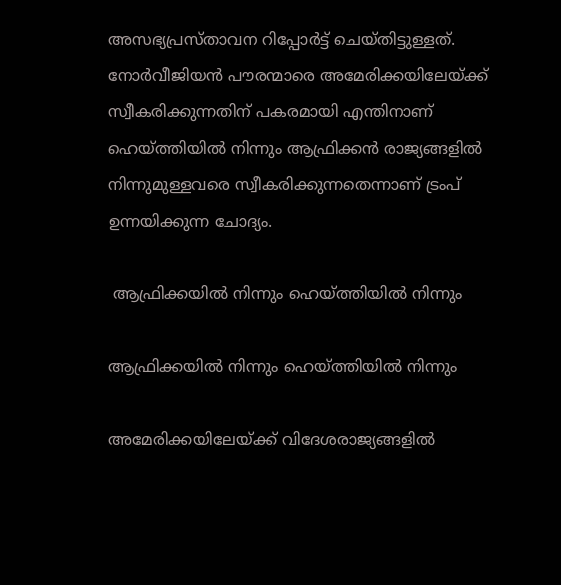അസഭ്യപ്രസ്താവന റിപ്പോര്‍ട്ട് ചെയ്തിട്ടുള്ളത്. നോര്‍വീജിയന്‍ പൗരന്മാരെ അമേരിക്കയിലേയ്ക്ക് സ്വീകരിക്കുന്നതിന് പകരമായി എന്തിനാണ് ഹെയ്ത്തിയില്‍ നിന്നും ആഫ്രിക്കന്‍ രാജ്യങ്ങളില്‍ നിന്നുമുള്ളവരെ സ്വീകരിക്കുന്നതെന്നാണ് ട്രംപ് ഉന്നയിക്കുന്ന ചോദ്യം.

 ആഫ്രിക്കയില്‍ നിന്നും ഹെയ്ത്തിയില്‍ നിന്നും

ആഫ്രിക്കയില്‍ നിന്നും ഹെയ്ത്തിയില്‍ നിന്നും

അമേരിക്കയിലേയ്ക്ക് വിദേശരാജ്യങ്ങളില്‍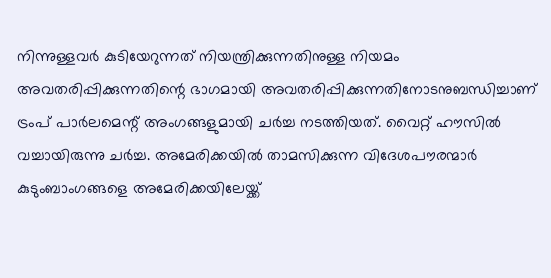നിന്നുള്ളവര്‍ കുടിയേറുന്നത് നിയന്ത്രിക്കുന്നതിനുള്ള നിയമം അവതരിപ്പിക്കുന്നതിന്റെ ഭാഗമായി അവതരിപ്പിക്കുന്നതിനോടനുബന്ധിച്ചാണ് ട്രംപ് പാര്‍ലമെന്റ് അംഗങ്ങളുമായി ചര്‍ച്ച നടത്തിയത്. വൈറ്റ് ഹൗസില്‍ വച്ചായിരുന്നു ചര്‍ച്ച. അമേരിക്കയില്‍ താമസിക്കുന്ന വിദേശപൗരന്മാര്‍ കുടുംബാംഗങ്ങളെ അമേരിക്കയിലേയ്ക്ക്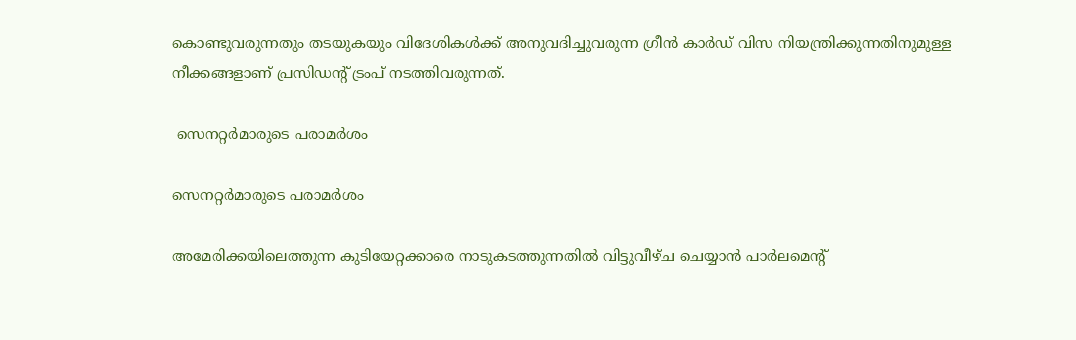കൊണ്ടുവരുന്നതും തടയുകയും വിദേശികള്‍ക്ക് അനുവദിച്ചുവരുന്ന ഗ്രീന്‍ കാര്‍ഡ് വിസ നിയന്ത്രിക്കുന്നതിനുമുള്ള നീക്കങ്ങളാണ് പ്രസിഡന്റ് ട്രംപ് നടത്തിവരുന്നത്.

 സെനറ്റര്‍മാരുടെ പരാമര്‍ശം

സെനറ്റര്‍മാരുടെ പരാമര്‍ശം

അമേരിക്കയിലെത്തുന്ന കുടിയേറ്റക്കാരെ നാടുകടത്തുന്നതില്‍ വിട്ടുവീഴ്ച ചെയ്യാന്‍ പാര്‍ലമെന്റ്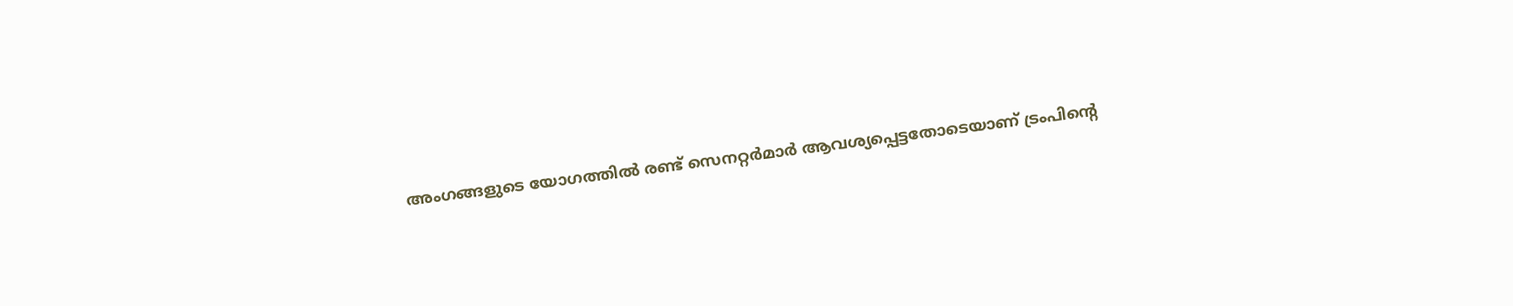അംഗങ്ങളുടെ യോഗത്തില്‍ രണ്ട് സെനറ്റര്‍മാര്‍ ആവശ്യപ്പെട്ടതോടെയാണ് ട്രംപിന്റെ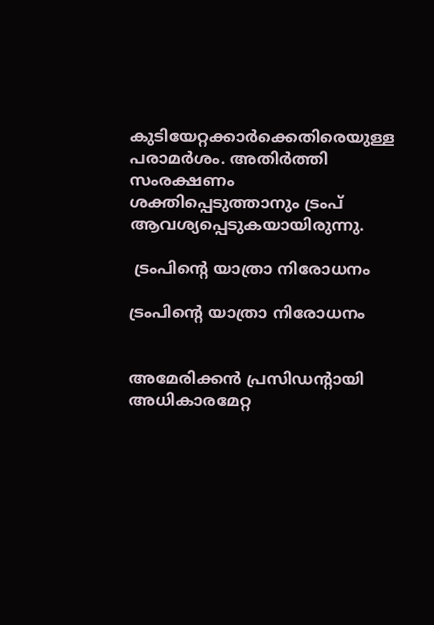കുടിയേറ്റക്കാര്‍ക്കെതിരെയുള്ള പരാമര്‍ശം. അതിര്‍ത്തി സംരക്ഷണം ശക്തിപ്പെടുത്താനും ട്രംപ് ആവശ്യപ്പെടുകയായിരുന്നു.

 ട്രംപിന്റെ യാത്രാ നിരോധനം

ട്രംപിന്റെ യാത്രാ നിരോധനം


അമേരിക്കന്‍ പ്രസിഡന്റായി അധികാരമേറ്റ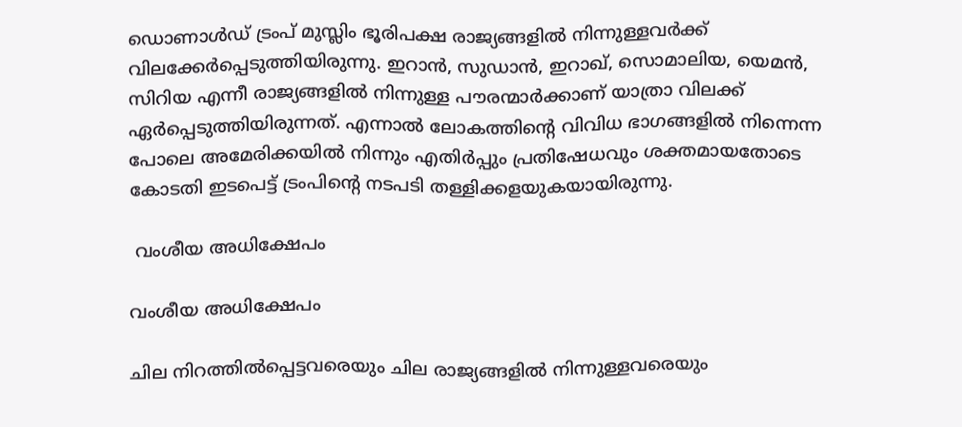ഡൊണാള്‍ഡ് ട്രംപ് മുസ്ലിം ഭൂരിപക്ഷ രാജ്യങ്ങളില്‍ നിന്നുള്ളവര്‍ക്ക് വിലക്കേര്‍പ്പെടുത്തിയിരുന്നു. ഇറാന്‍, സുഡാന്‍, ഇറാഖ്, സൊമാലിയ, യെമന്‍, സിറിയ എന്നീ രാജ്യങ്ങളില്‍ നിന്നുള്ള പൗരന്മാര്‍ക്കാണ് യാത്രാ വിലക്ക് ഏര്‍പ്പെടുത്തിയിരുന്നത്. എന്നാല്‍ ലോകത്തിന്റെ വിവിധ ഭാഗങ്ങളില്‍ നിന്നെന്ന പോലെ അമേരിക്കയില്‍ നിന്നും എതിര്‍പ്പും പ്രതിഷേധവും ശക്തമായതോടെ കോടതി ഇടപെട്ട് ട്രംപിന്റെ നടപടി തള്ളിക്കളയുകയായിരുന്നു.

 വംശീയ അധിക്ഷേപം

വംശീയ അധിക്ഷേപം

ചില നിറത്തില്‍പ്പെട്ടവരെയും ചില രാജ്യങ്ങളില്‍ നിന്നുള്ളവരെയും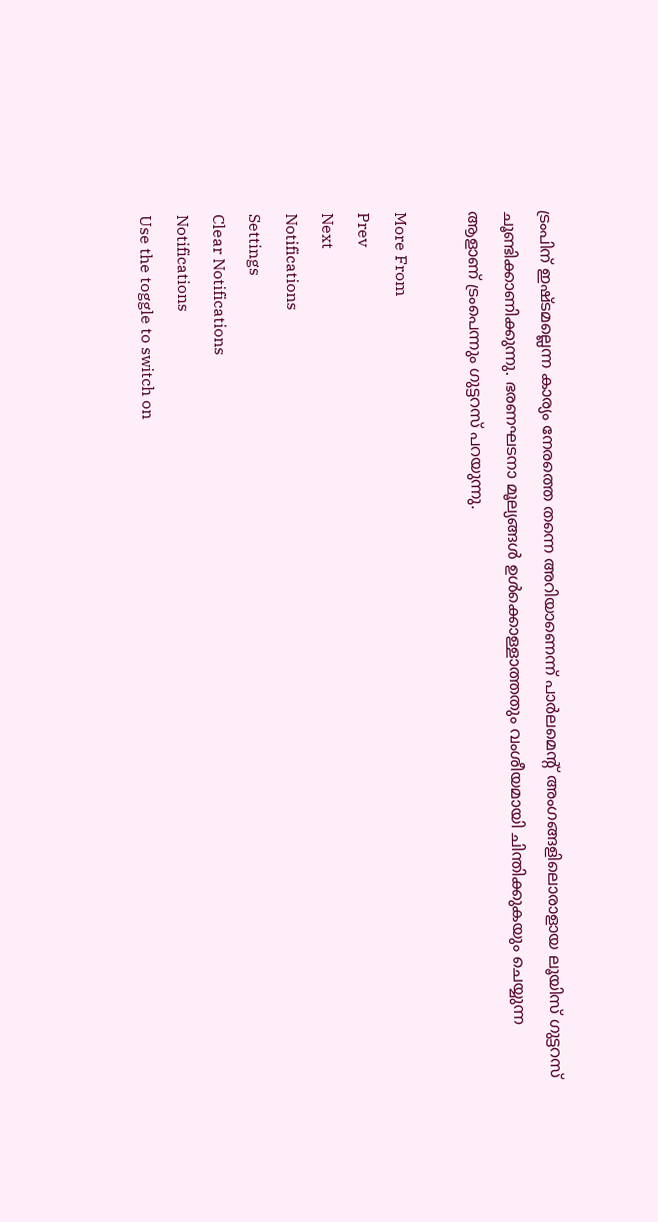ട്രംപിന് ഇഷ്ടമല്ലെന്ന കാര്യം നേരത്തെ തന്നെ അറിയാണെന്ന് പാര്‍ലമെന്‍റ് അംഗങ്ങളിലൊരാളായ ലൂയിസ് ഗുട്ടറസ് ചൂണ്ടിക്കാണിക്കുന്നു. ഭരണഘടനാ മൂല്യങ്ങള്‍ ഉള്‍ക്കൊള്ളാത്തതും വംശീയമായി ചിന്തിക്കുകയും ചെയ്യുന്ന ആളാണ് ട്രംപെന്നും ഗുട്ടറസ് പറയുന്നു.

More From
Prev
Next
Notifications
Settings
Clear Notifications
Notifications
Use the toggle to switch on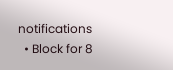notifications
  • Block for 8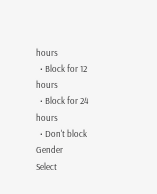hours
  • Block for 12 hours
  • Block for 24 hours
  • Don't block
Gender
Select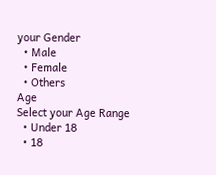your Gender
  • Male
  • Female
  • Others
Age
Select your Age Range
  • Under 18
  • 18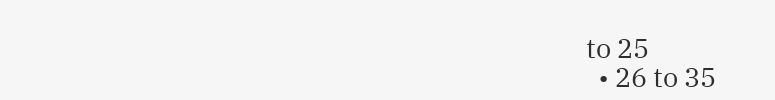to 25
  • 26 to 35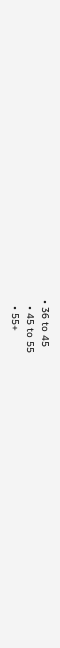• 36 to 45
  • 45 to 55
  • 55+